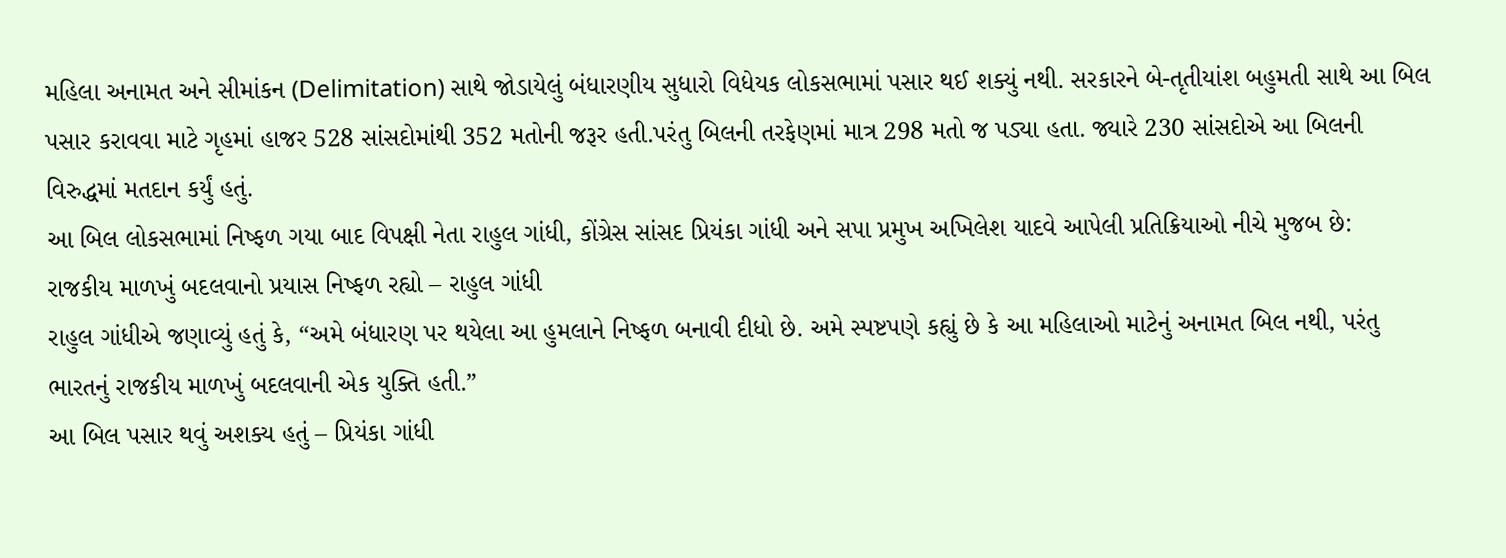મહિલા અનામત અને સીમાંકન (Delimitation) સાથે જોડાયેલું બંધારણીય સુધારો વિધેયક લોકસભામાં પસાર થઈ શક્યું નથી. સરકારને બે-તૃતીયાંશ બહુમતી સાથે આ બિલ પસાર કરાવવા માટે ગૃહમાં હાજર 528 સાંસદોમાંથી 352 મતોની જરૂર હતી.પરંતુ બિલની તરફેણમાં માત્ર 298 મતો જ પડ્યા હતા. જ્યારે 230 સાંસદોએ આ બિલની વિરુદ્ધમાં મતદાન કર્યું હતું.
આ બિલ લોકસભામાં નિષ્ફળ ગયા બાદ વિપક્ષી નેતા રાહુલ ગાંધી, કોંગ્રેસ સાંસદ પ્રિયંકા ગાંધી અને સપા પ્રમુખ અખિલેશ યાદવે આપેલી પ્રતિક્રિયાઓ નીચે મુજબ છે:
રાજકીય માળખું બદલવાનો પ્રયાસ નિષ્ફળ રહ્યો – રાહુલ ગાંધી
રાહુલ ગાંધીએ જણાવ્યું હતું કે, “અમે બંધારણ પર થયેલા આ હુમલાને નિષ્ફળ બનાવી દીધો છે. અમે સ્પષ્ટપણે કહ્યું છે કે આ મહિલાઓ માટેનું અનામત બિલ નથી, પરંતુ ભારતનું રાજકીય માળખું બદલવાની એક યુક્તિ હતી.”
આ બિલ પસાર થવું અશક્ય હતું – પ્રિયંકા ગાંધી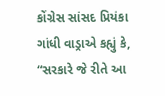કોંગ્રેસ સાંસદ પ્રિયંકા ગાંધી વાડ્રાએ કહ્યું કે, “સરકારે જે રીતે આ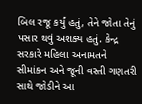બિલ રજૂ કર્યું હતું, તેને જોતા તેનું પસાર થવું અશક્ય હતું. કેન્દ્ર સરકારે મહિલા અનામતને સીમાંકન અને જૂની વસ્તી ગણતરી સાથે જોડીને આ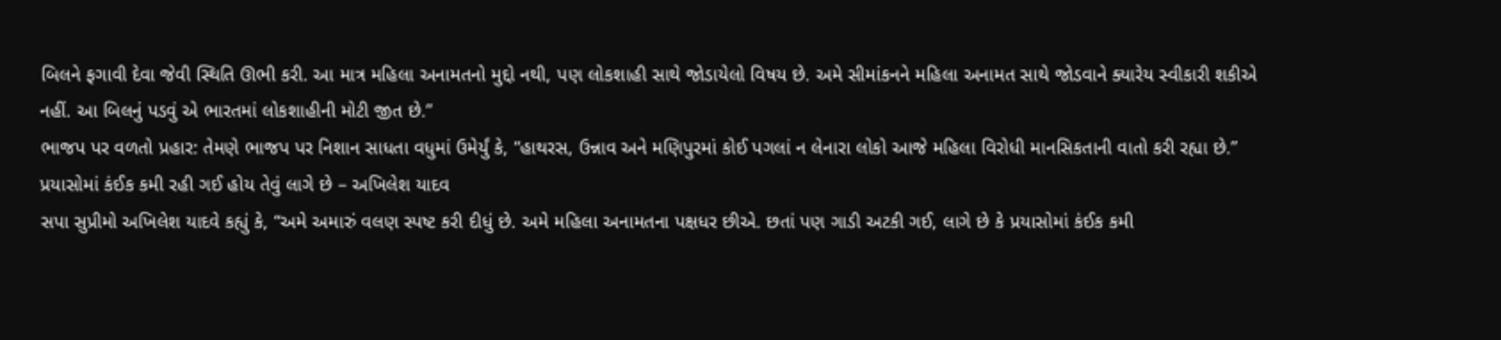બિલને ફગાવી દેવા જેવી સ્થિતિ ઊભી કરી. આ માત્ર મહિલા અનામતનો મુદ્દો નથી, પણ લોકશાહી સાથે જોડાયેલો વિષય છે. અમે સીમાંકનને મહિલા અનામત સાથે જોડવાને ક્યારેય સ્વીકારી શકીએ નહીં. આ બિલનું પડવું એ ભારતમાં લોકશાહીની મોટી જીત છે.”
ભાજપ પર વળતો પ્રહાર: તેમણે ભાજપ પર નિશાન સાધતા વધુમાં ઉમેર્યું કે, “હાથરસ, ઉન્નાવ અને મણિપુરમાં કોઈ પગલાં ન લેનારા લોકો આજે મહિલા વિરોધી માનસિકતાની વાતો કરી રહ્યા છે.”
પ્રયાસોમાં કંઈક કમી રહી ગઈ હોય તેવું લાગે છે – અખિલેશ યાદવ
સપા સુપ્રીમો અખિલેશ યાદવે કહ્યું કે, “અમે અમારું વલણ સ્પષ્ટ કરી દીધું છે. અમે મહિલા અનામતના પક્ષધર છીએ. છતાં પણ ગાડી અટકી ગઈ, લાગે છે કે પ્રયાસોમાં કંઈક કમી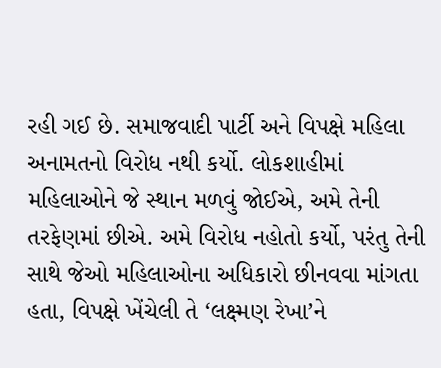રહી ગઈ છે. સમાજવાદી પાર્ટી અને વિપક્ષે મહિલા અનામતનો વિરોધ નથી કર્યો. લોકશાહીમાં મહિલાઓને જે સ્થાન મળવું જોઈએ, અમે તેની તરફેણમાં છીએ. અમે વિરોધ નહોતો કર્યો, પરંતુ તેની સાથે જેઓ મહિલાઓના અધિકારો છીનવવા માંગતા હતા, વિપક્ષે ખેંચેલી તે ‘લક્ષ્મણ રેખા’ને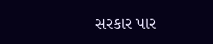સરકાર પાર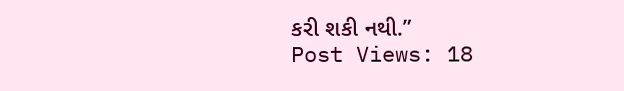કરી શકી નથી.”
Post Views: 18